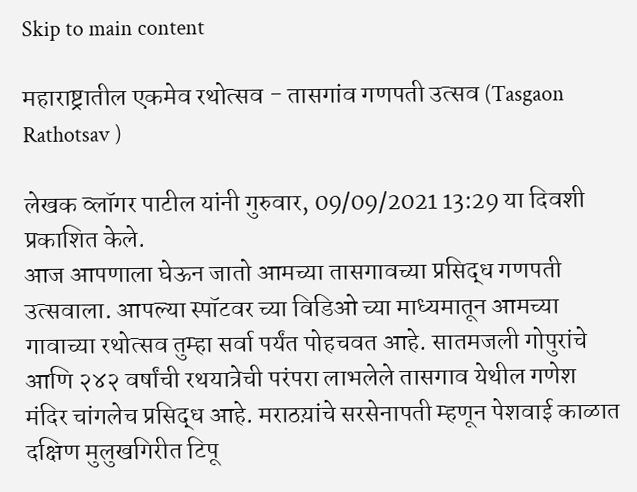Skip to main content

महाराष्ट्रातील एकमेव रथोत्सव - तासगांव गणपती उत्सव (Tasgaon Rathotsav )

लेखक व्लॉगर पाटील यांनी गुरुवार, 09/09/2021 13:29 या दिवशी प्रकाशित केले.
आज आपणाला घेऊन जातो आमच्या तासगावच्या प्रसिद्ध गणपती उत्सवाला. आपल्या स्पॉटवर च्या विडिओ च्या माध्यमातून आमच्या गावाच्या रथोत्सव तुम्हा सर्वा पर्यंत पोहचवत आहे. सातमजली गोपुरांचे आणि २४२ वर्षांची रथयात्रेची परंपरा लाभलेले तासगाव येथील गणेश मंदिर चांगलेच प्रसिद्ध आहे. मराठय़ांचे सरसेनापती म्हणून पेशवाई काळात दक्षिण मुलुखगिरीत टिपू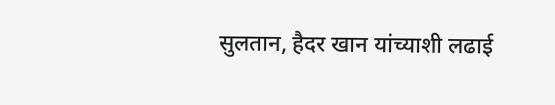सुलतान, हैदर खान यांच्याशी लढाई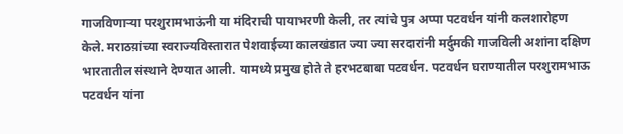गाजविणाऱ्या परशुरामभाऊंनी या मंदिराची पायाभरणी केली, तर त्यांचे पुत्र अप्पा पटवर्धन यांनी कलशारोहण केले. मराठय़ांच्या स्वराज्यविस्तारात पेशवाईच्या कालखंडात ज्या ज्या सरदारांनी मर्दुमकी गाजविली अशांना दक्षिण भारतातील संस्थाने देण्यात आली. यामध्ये प्रमुख होते ते हरभटबाबा पटवर्धन. पटवर्धन घराण्यातील परशुरामभाऊ पटवर्धन यांना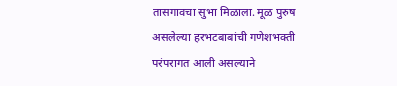तासगावचा सुभा मिळाला. मूळ पुरुष असलेल्या हरभटबाबांची गणेशभक्ती परंपरागत आली असल्याने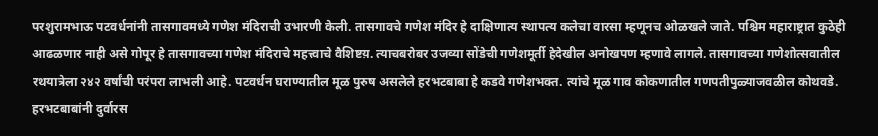परशुरामभाऊ पटवर्धनांनी तासगावमध्ये गणेश मंदिराची उभारणी केली. तासगावचे गणेश मंदिर हे दाक्षिणात्य स्थापत्य कलेचा वारसा म्हणूनच ओळखले जाते. पश्चिम महाराष्ट्रात कुठेही आढळणार नाही असे गोपूर हे तासगावच्या गणेश मंदिराचे महत्त्वाचे वैशिष्टय़. त्याचबरोबर उजव्या सोंडेची गणेशमूर्ती हेदेखील अनोखपण म्हणावे लागले. तासगावच्या गणेशोत्सवातील रथयात्रेला २४२ वर्षांची परंपरा लाभली आहे. पटवर्धन घराण्यातील मूळ पुरुष असलेले हरभटबाबा हे कडवे गणेशभक्त. त्यांचे मूळ गाव कोकणातील गणपतीपुळ्याजवळील कोथवडे. हरभटबाबांनी दुर्वारस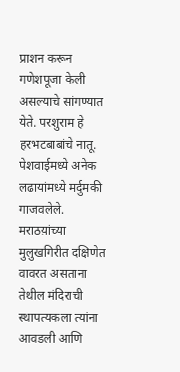प्राशन करून गणेशपूजा केली असल्याचे सांगण्यात येते. परशुराम हे हरभटबाबांचे नातू. पेशवाईमध्ये अनेक लढायांमध्ये मर्दुमकी गाजवलेले. मराठय़ांच्या मुलुखगिरीत दक्षिणेत वावरत असताना तेथील मंदिराची स्थापत्यकला त्यांना आवडली आणि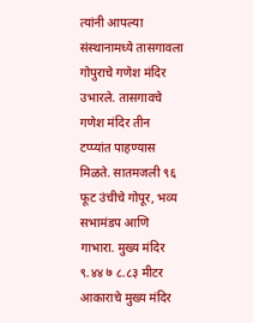त्यांनी आपल्या संस्थानामध्ये तासगावला गोपुराचे गणेश मंदिर उभारले. तासगावचे गणेश मंदिर तीन टप्प्यांत पाहण्यास मिळते. सातमजली ९६ फूट उंचीचे गोपूर, भव्य सभामंडप आणि गाभारा. मुख्य मंदिर ९.४४ ७ ८.८३ मीटर आकाराचे मुख्य मंदिर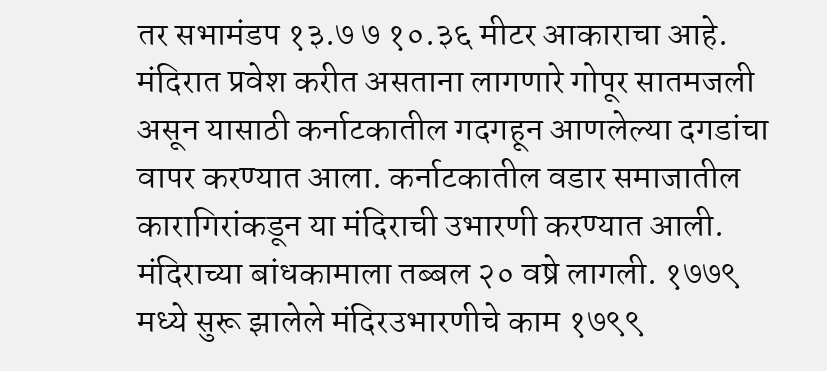तर सभामंडप १३.७ ७ १०.३६ मीटर आकाराचा आहे. मंदिरात प्रवेश करीत असताना लागणारे गोपूर सातमजली असून यासाठी कर्नाटकातील गदगहून आणलेल्या दगडांचा वापर करण्यात आला. कर्नाटकातील वडार समाजातील कारागिरांकडून या मंदिराची उभारणी करण्यात आली. मंदिराच्या बांधकामाला तब्बल २० वष्रे लागली. १७७९ मध्ये सुरू झालेले मंदिरउभारणीचे काम १७९९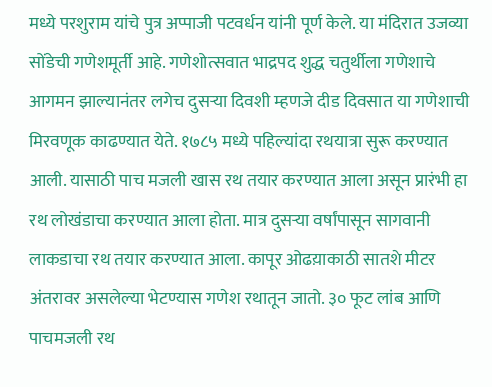मध्ये परशुराम यांचे पुत्र अप्पाजी पटवर्धन यांनी पूर्ण केले. या मंदिरात उजव्या सोंडेची गणेशमूर्ती आहे. गणेशोत्सवात भाद्रपद शुद्ध चतुर्थीला गणेशाचे आगमन झाल्यानंतर लगेच दुसऱ्या दिवशी म्हणजे दीड दिवसात या गणेशाची मिरवणूक काढण्यात येते. १७८५ मध्ये पहिल्यांदा रथयात्रा सुरू करण्यात आली. यासाठी पाच मजली खास रथ तयार करण्यात आला असून प्रारंभी हा रथ लोखंडाचा करण्यात आला होता. मात्र दुसऱ्या वर्षांपासून सागवानी लाकडाचा रथ तयार करण्यात आला. कापूर ओढय़ाकाठी सातशे मीटर अंतरावर असलेल्या भेटण्यास गणेश रथातून जातो. ३० फूट लांब आणि पाचमजली रथ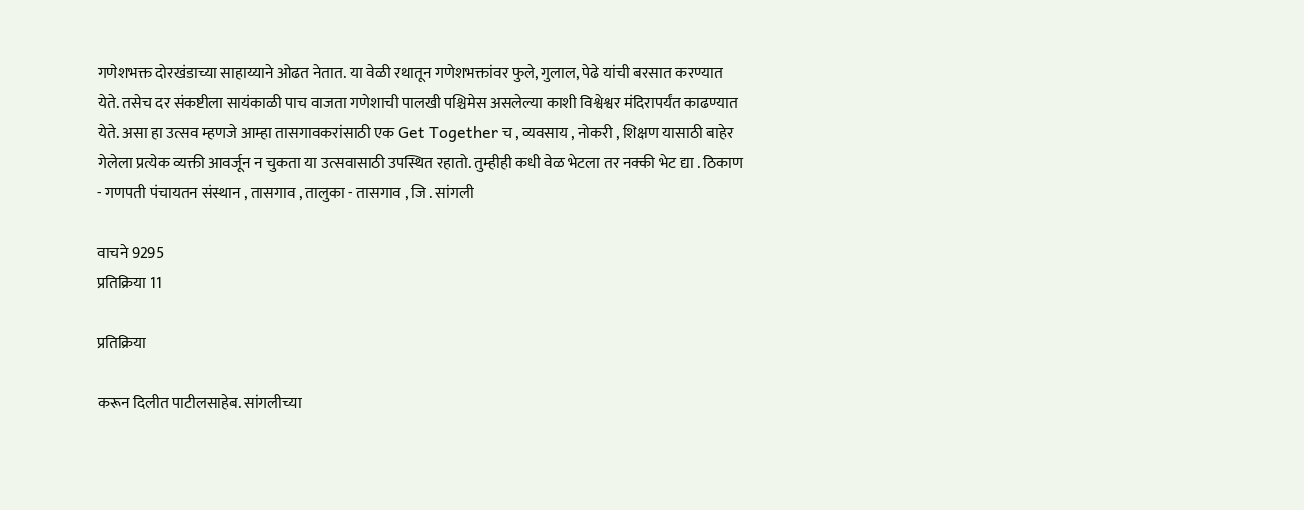गणेशभक्त दोरखंडाच्या साहाय्याने ओढत नेतात. या वेळी रथातून गणेशभक्तांवर फुले, गुलाल, पेढे यांची बरसात करण्यात येते. तसेच दर संकष्टीला सायंकाळी पाच वाजता गणेशाची पालखी पश्चिमेस असलेल्या काशी विश्वेश्वर मंदिरापर्यंत काढण्यात येते. असा हा उत्सव म्हणजे आम्हा तासगावकरांसाठी एक Get Together च , व्यवसाय , नोकरी , शिक्षण यासाठी बाहेर गेलेला प्रत्येक व्यक्ती आवर्जून न चुकता या उत्सवासाठी उपस्थित रहातो. तुम्हीही कधी वेळ भेटला तर नक्की भेट द्या . ठिकाण - गणपती पंचायतन संस्थान , तासगाव , तालुका - तासगाव , जि . सांगली

वाचने 9295
प्रतिक्रिया 11

प्रतिक्रिया

करून दिलीत पाटीलसाहेब. सांगलीच्या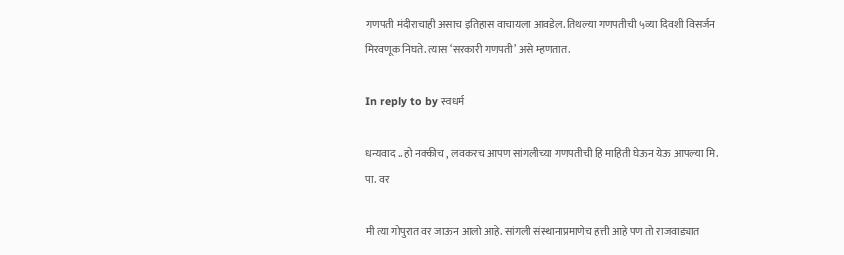गणपती मंदीराचाही असाच इतिहास वाचायला आवडेल. तिथल्या गणपतीची ५व्या दिवशी विसर्जन मिरवणूक निघते. त्यास ‘सरकारी गणपती’ असे म्हणतात.

In reply to by स्वधर्म

धन्यवाद .. हो नक्कीच , लवकरच आपण सांगलीच्या गणपतीची हि माहिती घेऊन येऊ आपल्या मि. पा. वर

मी त्या गोपुरात वर जाऊन आलो आहे. सांगली संस्थानाप्रमाणेच हत्ती आहे पण तो राजवाड्यात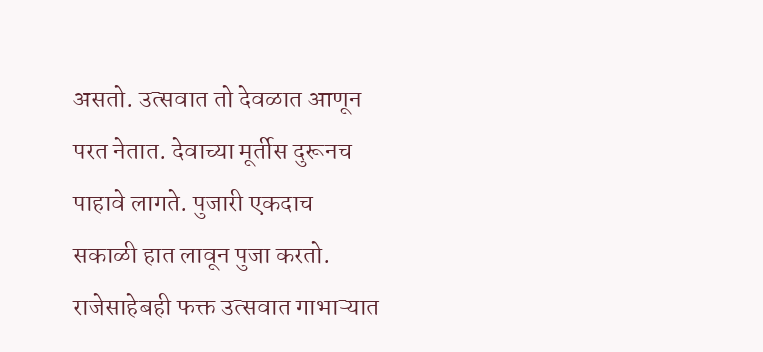असतो. उत्सवात तो देवळात आणून परत नेतात. देवाच्या मूर्तीस दुरूनच पाहावे लागते. पुजारी एकदाच सकाळी हात लावून पुजा करतो. राजेसाहेबही फक्त उत्सवात गाभाऱ्यात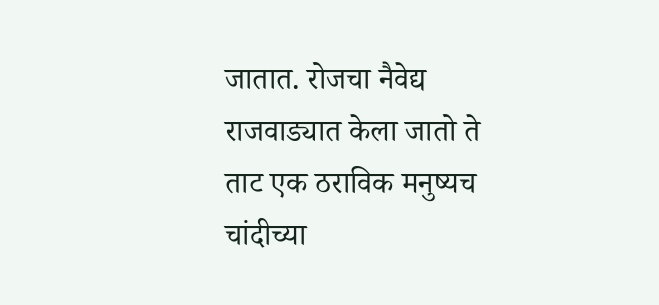जातात. रोजचा नैवेद्य राजवाड्यात केला जातो ते ताट एक ठराविक मनुष्यच चांदीच्या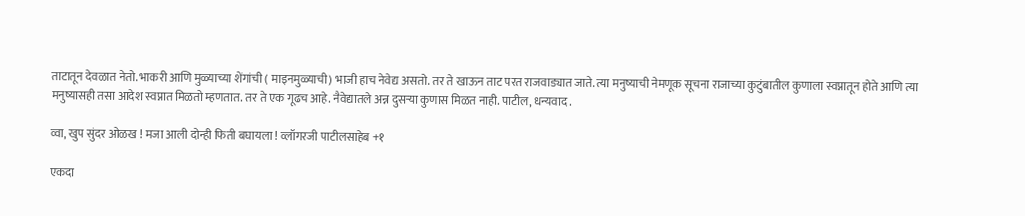ताटातून देवळात नेतो. भाकरी आणि मुळ्याच्या शेंगांची ( माइनमुळ्याची) भाजी हाच नेवेद्य असतो. तर ते खाऊन ताट परत राजवाड्यात जाते. त्या मनुष्याची नेमणूक सूचना राजाच्या कुटुंबातील कुणाला स्वप्नातून होते आणि त्या मनुष्यासही तसा आदेश स्वप्नात मिळतो म्हणतात. तर ते एक गूढच आहे. नैवेद्यातले अन्न दुसऱ्या कुणास मिळत नाही. पाटील, धन्यवाद .

व्वा, खुप सुंदर ओळख ! मजा आली दोन्ही फिती बघायला ! व्लॉगरजी पाटीलसाहेब +१

एकदा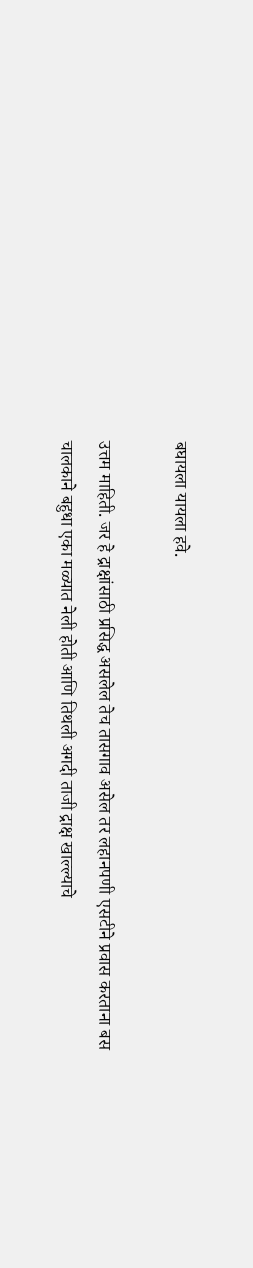बघायला यायला हवे.

उत्तम माहिती. जर हे द्राक्षांसाठी प्रसिद्ध असलेल तेच तासगाव असेल तर लहानपणी एसटीने प्रवास करताना बस चालकाने बहुधा एका मळ्यात नेली होती आणि तिथली अगदी ताजी द्राक्ष खाल्ल्याचे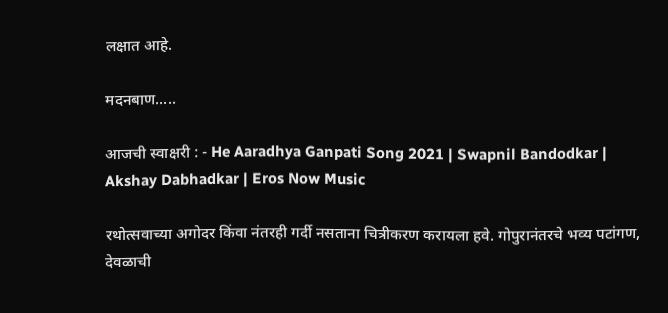लक्षात आहे.

मदनबाण.....

आजची स्वाक्षरी : - He Aaradhya Ganpati Song 2021 | Swapnil Bandodkar | Akshay Dabhadkar | Eros Now Music

रथोत्सवाच्या अगोदर किंवा नंतरही गर्दी नसताना चित्रीकरण करायला हवे. गोपुरानंतरचे भव्य पटांगण, देवळाची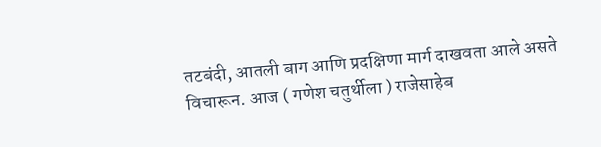तटबंदी, आतली बाग आणि प्रदक्षिणा मार्ग दाखवता आले असते विचारून. आज ( गणेश चतुर्थीला ) राजेसाहेब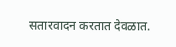सतारवादन करतात देवळात.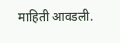माहिती आवडली.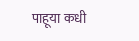पाहूया कधी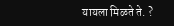यायला मिळते ते. ?